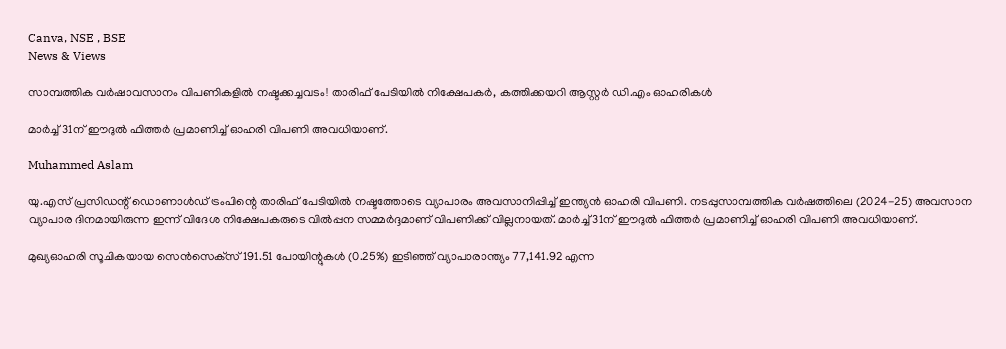Canva, NSE , BSE
News & Views

സാമ്പത്തിക വര്‍ഷാവസാനം വിപണികളില്‍ നഷ്ടക്കച്ചവടം! താരിഫ് പേടിയില്‍ നിക്ഷേപകര്‍, കത്തിക്കയറി ആസ്റ്റര്‍ ഡി.എം ഓഹരികള്‍

മാര്‍ച്ച് 31ന് ഈദുല്‍ ഫിത്തര്‍ പ്രമാണിച്ച് ഓഹരി വിപണി അവധിയാണ്.

Muhammed Aslam

യു.എസ് പ്രസിഡന്റ് ഡൊണാള്‍ഡ് ട്രംപിന്റെ താരിഫ് പേടിയില്‍ നഷ്ടത്തോടെ വ്യാപാരം അവസാനിപ്പിച്ച് ഇന്ത്യന്‍ ഓഹരി വിപണി. നടപ്പുസാമ്പത്തിക വര്‍ഷത്തിലെ (2024-25) അവസാന വ്യാപാര ദിനമായിരുന്ന ഇന്ന് വിദേശ നിക്ഷേപകരുടെ വില്‍പ്പന സമ്മര്‍ദ്ദമാണ് വിപണിക്ക് വില്ലനായത്. മാര്‍ച്ച് 31ന് ഈദുല്‍ ഫിത്തര്‍ പ്രമാണിച്ച് ഓഹരി വിപണി അവധിയാണ്.

മുഖ്യഓഹരി സൂചികയായ സെന്‍സെക്‌സ് 191.51 പോയിന്റുകള്‍ (0.25%) ഇടിഞ്ഞ് വ്യാപാരാന്ത്യം 77,141.92 എന്ന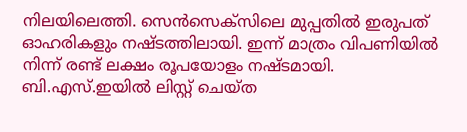നിലയിലെത്തി. സെന്‍സെക്‌സിലെ മുപ്പതില്‍ ഇരുപത് ഓഹരികളും നഷ്ടത്തിലായി. ഇന്ന് മാത്രം വിപണിയില്‍ നിന്ന് രണ്ട് ലക്ഷം രൂപയോളം നഷ്ടമായി. ബി.എസ്.ഇയില്‍ ലിസ്റ്റ് ചെയ്ത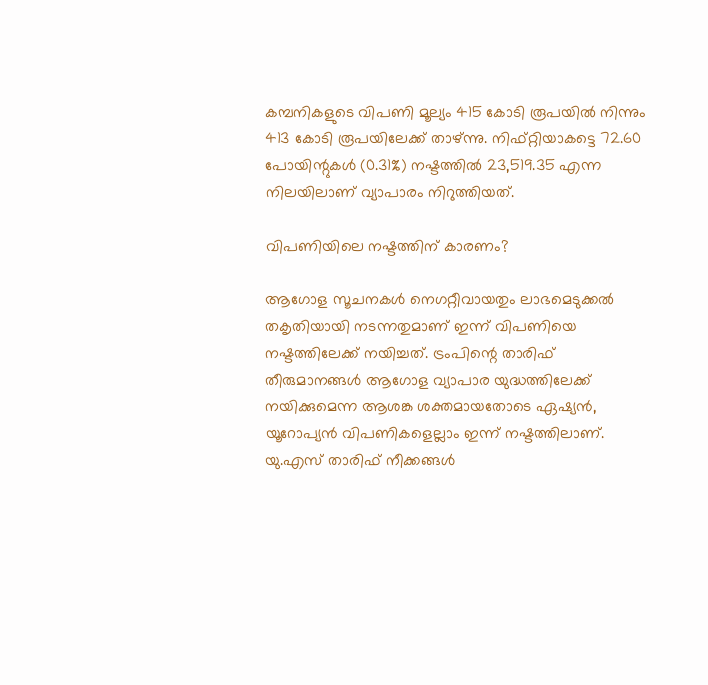കമ്പനികളുടെ വിപണി മൂല്യം 415 കോടി രൂപയില്‍ നിന്നും 413 കോടി രൂപയിലേക്ക് താഴ്ന്നു. നിഫ്റ്റിയാകട്ടെ 72.60 പോയിന്റുകള്‍ (0.31%) നഷ്ടത്തില്‍ 23,519.35 എന്ന നിലയിലാണ് വ്യാപാരം നിറുത്തിയത്.

വിപണിയിലെ നഷ്ടത്തിന് കാരണം?

ആഗോള സൂചനകള്‍ നെഗറ്റീവായതും ലാഭമെടുക്കല്‍ തകൃതിയായി നടന്നതുമാണ് ഇന്ന് വിപണിയെ നഷ്ടത്തിലേക്ക് നയിച്ചത്. ട്രംപിന്റെ താരിഫ് തീരുമാനങ്ങള്‍ ആഗോള വ്യാപാര യുദ്ധത്തിലേക്ക് നയിക്കുമെന്ന ആശങ്ക ശക്തമായതോടെ ഏഷ്യന്‍, യൂറോപ്യന്‍ വിപണികളെല്ലാം ഇന്ന് നഷ്ടത്തിലാണ്. യു.എസ് താരിഫ് നീക്കങ്ങള്‍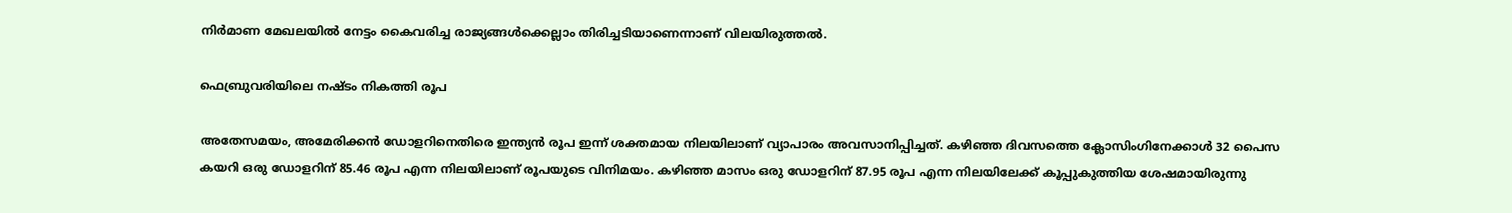നിര്‍മാണ മേഖലയില്‍ നേട്ടം കൈവരിച്ച രാജ്യങ്ങള്‍ക്കെല്ലാം തിരിച്ചടിയാണെന്നാണ് വിലയിരുത്തല്‍.

ഫെബ്രുവരിയിലെ നഷ്ടം നികത്തി രൂപ

അതേസമയം, അമേരിക്കന്‍ ഡോളറിനെതിരെ ഇന്ത്യന്‍ രൂപ ഇന്ന് ശക്തമായ നിലയിലാണ് വ്യാപാരം അവസാനിപ്പിച്ചത്. കഴിഞ്ഞ ദിവസത്തെ ക്ലോസിംഗിനേക്കാള്‍ 32 പൈസ കയറി ഒരു ഡോളറിന് 85.46 രൂപ എന്ന നിലയിലാണ് രൂപയുടെ വിനിമയം. കഴിഞ്ഞ മാസം ഒരു ഡോളറിന് 87.95 രൂപ എന്ന നിലയിലേക്ക് കൂപ്പുകുത്തിയ ശേഷമായിരുന്നു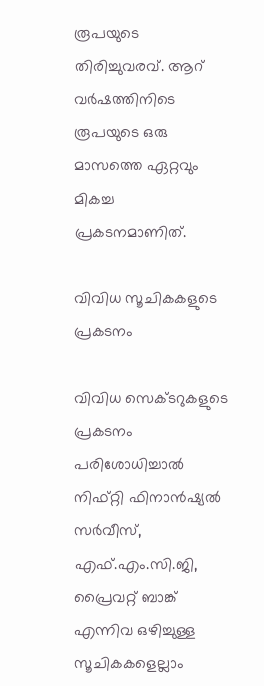രൂപയുടെ തിരിച്ചുവരവ്. ആറ് വര്‍ഷത്തിനിടെ രൂപയുടെ ഒരു മാസത്തെ ഏറ്റവും മികച്ച പ്രകടനമാണിത്.

വിവിധ സൂചികകളുടെ പ്രകടനം

വിവിധ സെക്ടറുകളുടെ പ്രകടനം പരിശോധിച്ചാല്‍ നിഫ്റ്റി ഫിനാന്‍ഷ്യല്‍ സര്‍വീസ്, എഫ്.എം.സി.ജി, പ്രൈവറ്റ് ബാങ്ക് എന്നിവ ഒഴിച്ചുള്ള സൂചികകളെല്ലാം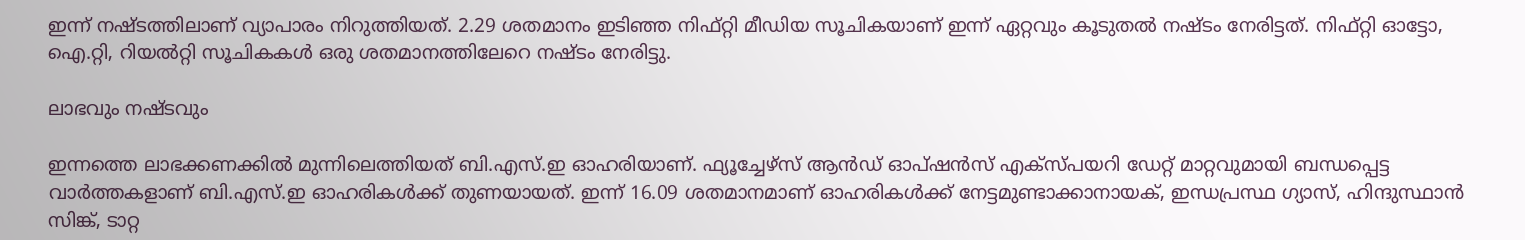ഇന്ന് നഷ്ടത്തിലാണ് വ്യാപാരം നിറുത്തിയത്. 2.29 ശതമാനം ഇടിഞ്ഞ നിഫ്റ്റി മീഡിയ സൂചികയാണ് ഇന്ന് ഏറ്റവും കൂടുതല്‍ നഷ്ടം നേരിട്ടത്. നിഫ്റ്റി ഓട്ടോ, ഐ.റ്റി, റിയല്‍റ്റി സൂചികകള്‍ ഒരു ശതമാനത്തിലേറെ നഷ്ടം നേരിട്ടു.

ലാഭവും നഷ്ടവും

ഇന്നത്തെ ലാഭക്കണക്കില്‍ മുന്നിലെത്തിയത് ബി.എസ്.ഇ ഓഹരിയാണ്. ഫ്യൂച്ചേഴ്‌സ് ആന്‍ഡ് ഓപ്ഷന്‍സ് എക്‌സ്പയറി ഡേറ്റ് മാറ്റവുമായി ബന്ധപ്പെട്ട വാര്‍ത്തകളാണ് ബി.എസ്.ഇ ഓഹരികള്‍ക്ക് തുണയായത്. ഇന്ന് 16.09 ശതമാനമാണ് ഓഹരികള്‍ക്ക് നേട്ടമുണ്ടാക്കാനായക്, ഇന്ധപ്രസ്ഥ ഗ്യാസ്, ഹിന്ദുസ്ഥാന്‍ സിങ്ക്, ടാറ്റ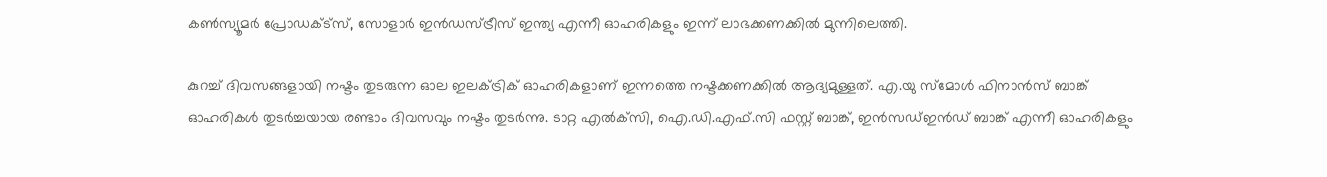കണ്‍സ്യൂമര്‍ പ്രോഡക്ട്‌സ്, സോളാര്‍ ഇന്‍ഡസ്ട്രീസ് ഇന്ത്യ എന്നീ ഓഹരികളും ഇന്ന് ലാഭക്കണക്കില്‍ മുന്നിലെത്തി.

കുറച്ച് ദിവസങ്ങളായി നഷ്ടം തുടരുന്ന ഓല ഇലക്ട്രിക് ഓഹരികളാണ് ഇന്നത്തെ നഷ്ടക്കണക്കില്‍ ആദ്യമുള്ളത്. എ.യു സ്‌മോള്‍ ഫിനാന്‍സ് ബാങ്ക് ഓഹരികള്‍ തുടര്‍ച്ചയായ രണ്ടാം ദിവസവും നഷ്ടം തുടര്‍ന്നു. ടാറ്റ എല്‍ക്‌സി, ഐ.ഡി.എഫ്.സി ഫസ്റ്റ് ബാങ്ക്, ഇന്‍സഡ്ഇന്‍ഡ് ബാങ്ക് എന്നീ ഓഹരികളും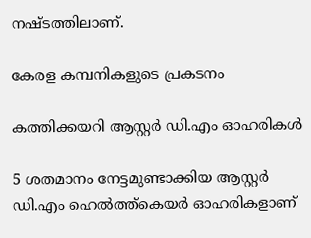നഷ്ടത്തിലാണ്.

കേരള കമ്പനികളുടെ പ്രകടനം

കത്തിക്കയറി ആസ്റ്റര്‍ ഡി.എം ഓഹരികള്‍

5 ശതമാനം നേട്ടമുണ്ടാക്കിയ ആസ്റ്റര്‍ ഡി.എം ഹെല്‍ത്ത്‌കെയര്‍ ഓഹരികളാണ്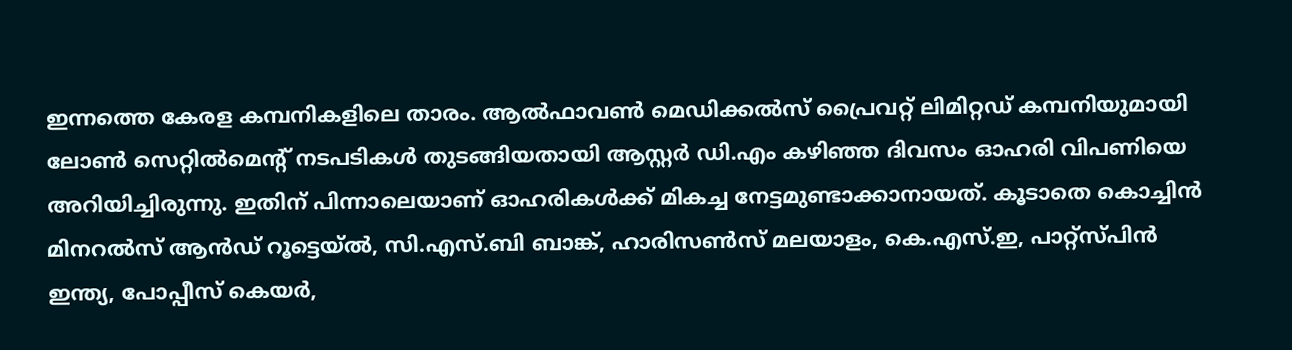ഇന്നത്തെ കേരള കമ്പനികളിലെ താരം. ആല്‍ഫാവണ്‍ മെഡിക്കല്‍സ് പ്രൈവറ്റ് ലിമിറ്റഡ് കമ്പനിയുമായി ലോണ്‍ സെറ്റില്‍മെന്റ് നടപടികള്‍ തുടങ്ങിയതായി ആസ്റ്റര്‍ ഡി.എം കഴിഞ്ഞ ദിവസം ഓഹരി വിപണിയെ അറിയിച്ചിരുന്നു. ഇതിന് പിന്നാലെയാണ് ഓഹരികള്‍ക്ക് മികച്ച നേട്ടമുണ്ടാക്കാനായത്. കൂടാതെ കൊച്ചിന്‍ മിനറല്‍സ് ആന്‍ഡ് റൂട്ടെയ്ല്‍, സി.എസ്.ബി ബാങ്ക്, ഹാരിസണ്‍സ് മലയാളം, കെ.എസ്.ഇ, പാറ്റ്‌സ്പിന്‍ ഇന്ത്യ, പോപ്പീസ് കെയര്‍,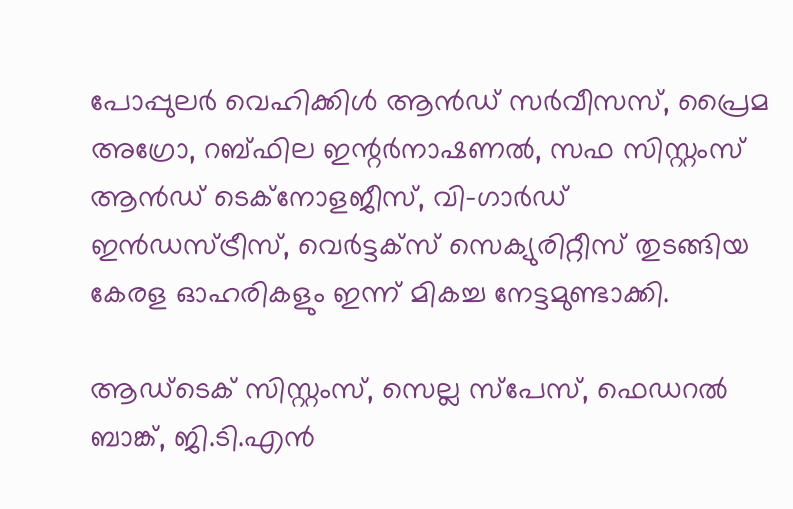പോപ്പുലര്‍ വെഹിക്കിള്‍ ആന്‍ഡ് സര്‍വീസസ്, പ്രൈമ അഗ്രോ, റബ്ഫില ഇന്റര്‍നാഷണല്‍, സഫ സിസ്റ്റംസ് ആന്‍ഡ് ടെക്‌നോളജീസ്, വി-ഗാര്‍ഡ് ഇന്‍ഡസ്ട്രീസ്, വെര്‍ട്ടക്‌സ് സെക്യുരിറ്റീസ് തുടങ്ങിയ കേരള ഓഹരികളും ഇന്ന് മികച്ച നേട്ടമുണ്ടാക്കി.

ആഡ്‌ടെക് സിസ്റ്റംസ്, സെല്ല സ്‌പേസ്, ഫെഡറല്‍ ബാങ്ക്, ജി.ടി.എന്‍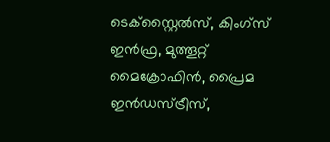ടെക്‌സ്റ്റൈല്‍സ്, കിംഗ്‌സ് ഇന്‍ഫ്ര, മുത്തൂറ്റ് മൈക്രോഫിന്‍, പ്രൈമ ഇന്‍ഡസ്ട്രീസ്,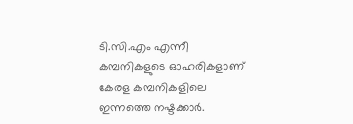ടി.സി.എം എന്നീ കമ്പനികളുടെ ഓഹരികളാണ് കേരള കമ്പനികളിലെ ഇന്നത്തെ നഷ്ടക്കാര്‍.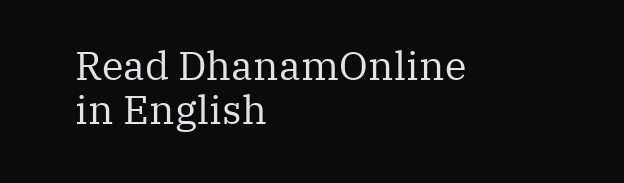Read DhanamOnline in English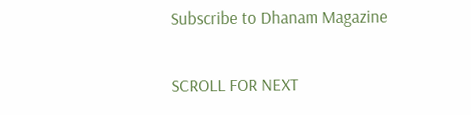Subscribe to Dhanam Magazine

SCROLL FOR NEXT